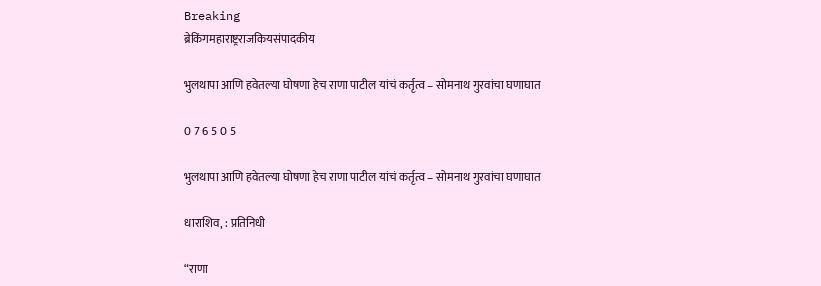Breaking
ब्रेकिंगमहाराष्ट्रराजकियसंपादकीय

भुलथापा आणि हवेतल्या घोषणा हेच राणा पाटील यांचं कर्तृत्व – सोमनाथ गुरवांचा घणाघात

0 7 6 5 0 5

भुलथापा आणि हवेतल्या घोषणा हेच राणा पाटील यांचं कर्तृत्व – सोमनाथ गुरवांचा घणाघात

धाराशिव, : प्रतिनिधी

“राणा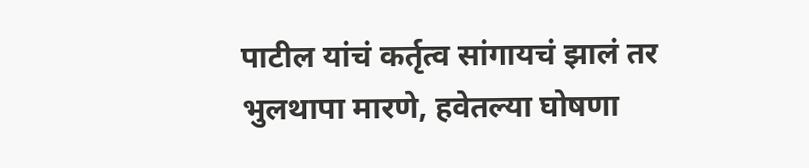पाटील यांचं कर्तृत्व सांगायचं झालं तर भुलथापा मारणे, हवेतल्या घोषणा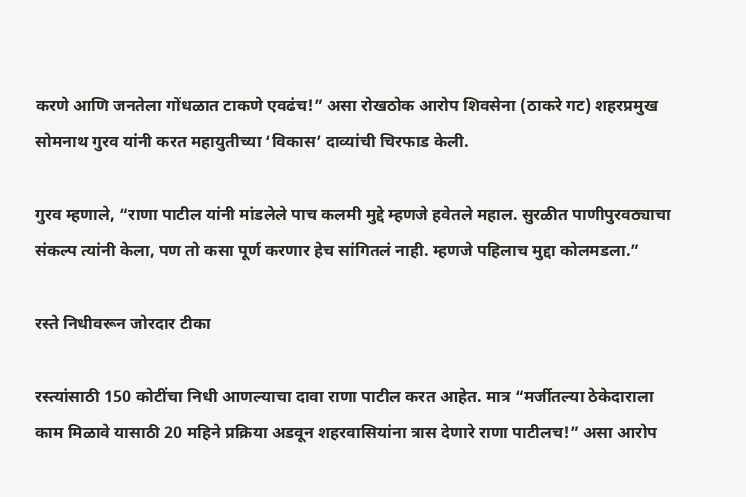करणे आणि जनतेला गोंधळात टाकणे एवढंच!” असा रोखठोक आरोप शिवसेना (ठाकरे गट) शहरप्रमुख सोमनाथ गुरव यांनी करत महायुतीच्या ‘विकास’ दाव्यांची चिरफाड केली.

गुरव म्हणाले, “राणा पाटील यांनी मांडलेले पाच कलमी मुद्दे म्हणजे हवेतले महाल. सुरळीत पाणीपुरवठ्याचा संकल्प त्यांनी केला, पण तो कसा पूर्ण करणार हेच सांगितलं नाही. म्हणजे पहिलाच मुद्दा कोलमडला.”

रस्ते निधीवरून जोरदार टीका

रस्त्यांसाठी 150 कोटींचा निधी आणल्याचा दावा राणा पाटील करत आहेत. मात्र “मर्जीतल्या ठेकेदाराला काम मिळावे यासाठी 20 महिने प्रक्रिया अडवून शहरवासियांना त्रास देणारे राणा पाटीलच!” असा आरोप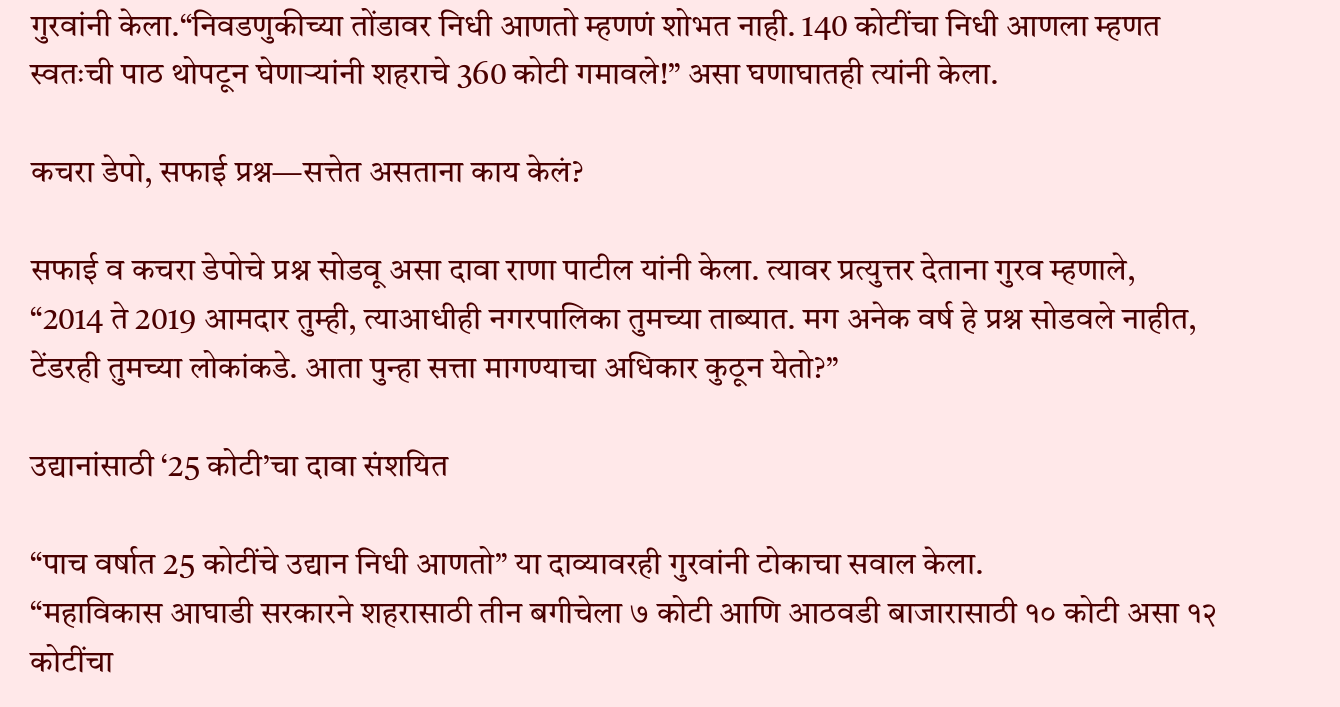गुरवांनी केला.“निवडणुकीच्या तोंडावर निधी आणतो म्हणणं शोभत नाही. 140 कोटींचा निधी आणला म्हणत स्वतःची पाठ थोपटून घेणाऱ्यांनी शहराचे 360 कोटी गमावले!” असा घणाघातही त्यांनी केला.

कचरा डेपो, सफाई प्रश्न—सत्तेत असताना काय केलं?

सफाई व कचरा डेपोचे प्रश्न सोडवू असा दावा राणा पाटील यांनी केला. त्यावर प्रत्युत्तर देताना गुरव म्हणाले,
“2014 ते 2019 आमदार तुम्ही, त्याआधीही नगरपालिका तुमच्या ताब्यात. मग अनेक वर्ष हे प्रश्न सोडवले नाहीत, टेंडरही तुमच्या लोकांकडे. आता पुन्हा सत्ता मागण्याचा अधिकार कुठून येतो?”

उद्यानांसाठी ‘25 कोटी’चा दावा संशयित

“पाच वर्षात 25 कोटींचे उद्यान निधी आणतो” या दाव्यावरही गुरवांनी टोकाचा सवाल केला.
“महाविकास आघाडी सरकारने शहरासाठी तीन बगीचेला ७ कोटी आणि आठवडी बाजारासाठी १० कोटी असा १२ कोटींचा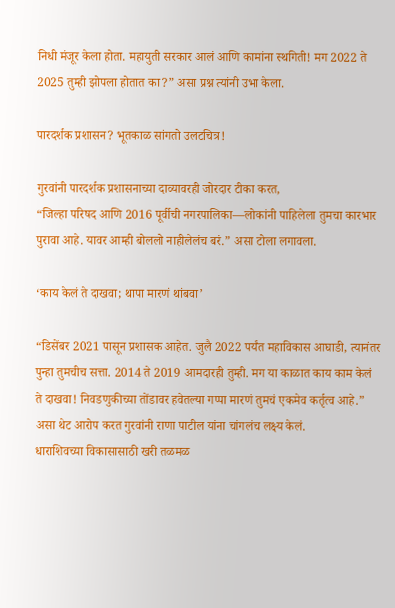निधी मंजूर केला होता. महायुती सरकार आलं आणि कामांना स्थगिती! मग 2022 ते 2025 तुम्ही झोपला होतात का?” असा प्रश्न त्यांनी उभा केला.

पारदर्शक प्रशासन? भूतकाळ सांगतो उलटचित्र!

गुरवांनी पारदर्शक प्रशासनाच्या दाव्यावरही जोरदार टीका करत,
“जिल्हा परिषद आणि 2016 पूर्वीची नगरपालिका—लोकांनी पाहिलेला तुमचा कारभार पुरावा आहे. यावर आम्ही बोललो नाहीलेलंच बरं.” असा टोला लगावला.

‘काय केलं ते दाखवा; थापा मारणं थांबवा’

“डिसेंबर 2021 पासून प्रशासक आहेत. जुलै 2022 पर्यंत महाविकास आघाडी, त्यानंतर पुन्हा तुमचीच सत्ता. 2014 ते 2019 आमदारही तुम्ही. मग या काळात काय काम केलं ते दाखवा! निवडणुकीच्या तोंडावर हवेतल्या गप्पा मारणं तुमचं एकमेव कर्तृत्व आहे.” असा थेट आरोप करत गुरवांनी राणा पाटील यांना चांगलंच लक्ष्य केलं.
धाराशिवच्या विकासासाठी खरी तळमळ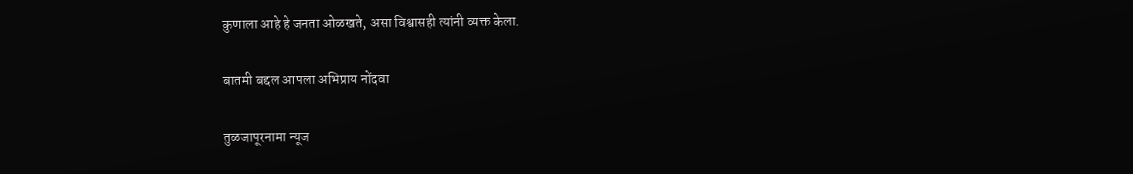कुणाला आहे हे जनता ओळखते, असा विश्वासही त्यांनी व्यक्त केला.

बातमी बद्दल आपला अभिप्राय नोंदवा

तुळजापूरनामा न्यूज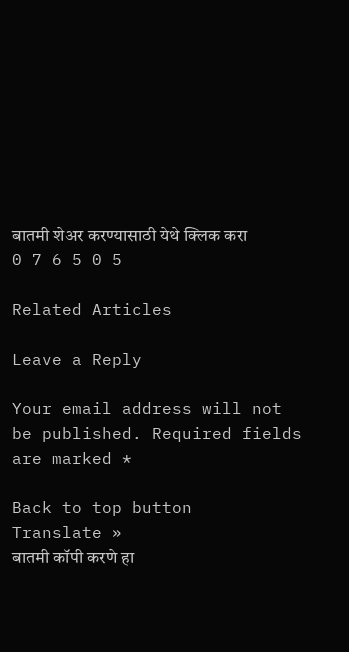बातमी शेअर करण्यासाठी येथे क्लिक करा
0 7 6 5 0 5

Related Articles

Leave a Reply

Your email address will not be published. Required fields are marked *

Back to top button
Translate »
बातमी कॉपी करणे हा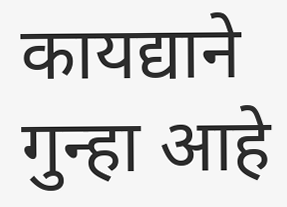कायद्याने गुन्हा आहे